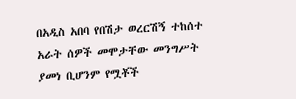በአዲስ አበባ የበሽታ ወረርሽኝ ተከሰተ አራት ሰዎች መሞታቸው መንግሥት ያመነ ቢሆንም የሟቾች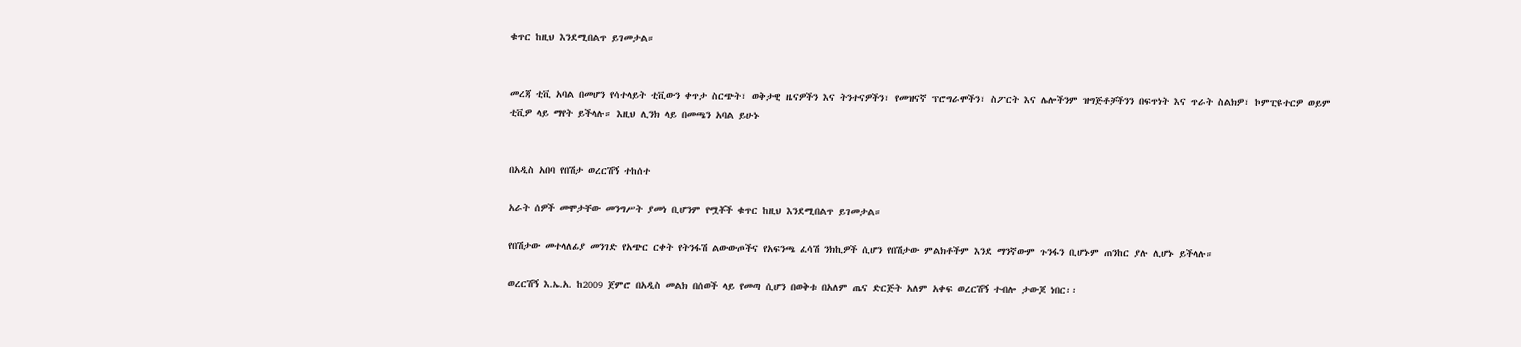ቁጥር ከዚህ እንደሚበልጥ ይገመታል።


መረጃ ቲቪ አባል በመሆን የሳተላይት ቲቪውን ቀጥታ ስርጭት፣ ወቅታዊ ዜናዎችን እና ትንተናዎችን፣ የመዝናኛ ፕሮግራሞችን፣ ስፖርት እና ሌሎችንም ዝግጅቶቻችንን በፍጥነት እና ጥራት ስልክዎ፣ ኮምፒዩተርዎ ወይም ቲቪዎ ላይ ማየት ይችላሉ። እዚህ ሊንክ ላይ በመጫን አባል ይሁኑ


በአዲስ አበባ የበሽታ ወረርሽኝ ተከሰተ

አራት ሰዎች መሞታቸው መንግሥት ያመነ ቢሆንም የሟቾች ቁጥር ከዚህ እንደሚበልጥ ይገመታል።

የበሽታው መተላለፊያ መንገድ የአጭር ርቀት የትንፋሽ ልውውጦችና የአፍንጫ ፈሳሽ ንክኪዎች ሲሆን የበሽታው ምልክቶችም እንደ ማንኛውም ጉንፋን ቢሆኑም ጠንከር ያሉ ሊሆኑ ይችላሉ።

ወረርሽኝ እ.ኤ.አ. ከ2009 ጀምሮ በአዲስ መልክ በሰወች ላይ የመጣ ሲሆን በወቅቱ በአለም ጤና ድርጅት አለም አቀፍ ወረርሽኝ ተብሎ ታውጆ ነበር፡፡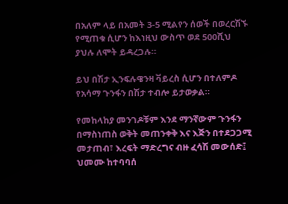በአለም ላይ በአመት 3-5 ሚልየን ሰወች በወረርሽኙ የሚጠቁ ሲሆን ከእነዚህ ውስጥ ወደ 500ሺህ ያህሉ ለሞት ይዳረጋሉ።

ይህ በሽታ ኢንፍሉዌንዛ ቫይረስ ሲሆን በተለምዶ የአሳማ ጉንፋን በሽታ ተብሎ ይታወቃል።

የመከላከያ መንገዶቹም እንደ ማንኛውም ጉንፋን በማስነጠስ ወቅት መጠንቀቅ እና እጅን በተደጋጋሚ መታጠብ፣ እረፍት ማድረግና ብዙ ፈሳሽ መውሰድ፤ ህመሙ ከተባባሰ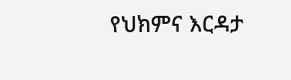የህክምና እርዳታ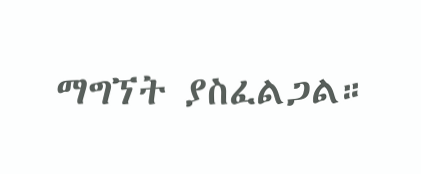ማግኘት ያስፈልጋል።